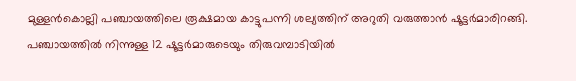മുള്ളന്‍കൊല്ലി പഞ്ചായത്തിലെ രൂക്ഷമായ കാട്ടുപന്നി ശല്യത്തിന് അറുതി വരുത്താന്‍ ഷൂട്ടര്‍മാരിറങ്ങി. പഞ്ചായത്തില്‍ നിന്നുള്ള 12 ഷൂട്ടര്‍മാരുടെയും തിരുവമ്പാടിയില്‍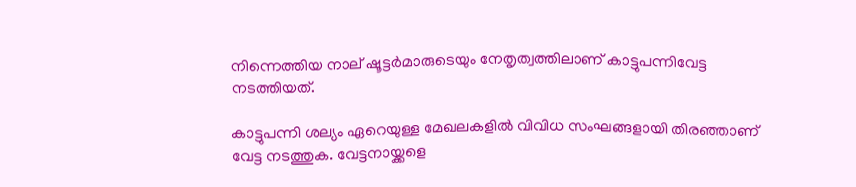നിന്നെത്തിയ നാല് ഷൂട്ടര്‍മാരുടെയും നേതൃത്വത്തിലാണ് കാട്ടുപന്നിവേട്ട നടത്തിയത്.

കാട്ടുപന്നി ശല്യം ഏറെയുള്ള മേഖലകളില്‍ വിവിധ സംഘങ്ങളായി തിരഞ്ഞാണ് വേട്ട നടത്തുക. വേട്ടനായ്ക്കളെ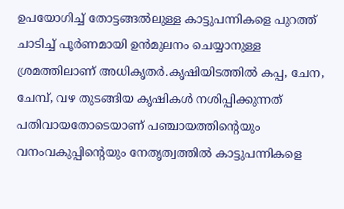ഉപയോഗിച്ച് തോട്ടങ്ങല്‍ലുള്ള കാട്ടുപന്നികളെ പുറത്ത് ചാടിച്ച് പൂര്‍ണമായി ഉന്‍മുലനം ചെയ്യാനുള്ള ശ്രമത്തിലാണ് അധികൃതര്‍.കൃഷിയിടത്തില്‍ കപ്പ, ചേന, ചേമ്പ്, വഴ തുടങ്ങിയ കൃഷികള്‍ നശിപ്പിക്കുന്നത് പതിവായതോടെയാണ് പഞ്ചായത്തിന്റെയും വനംവകുപ്പിന്റെയും നേതൃത്വത്തില്‍ കാട്ടുപന്നികളെ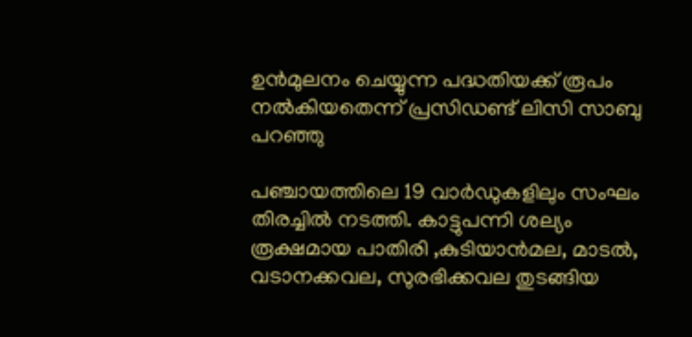ഉന്‍മുലനം ചെയ്യുന്ന പദ്ധതിയക്ക് രൂപം നല്‍കിയതെന്ന് പ്രസിഡണ്ട് ലിസി സാബു പറഞ്ഞു

പഞ്ചായത്തിലെ 19 വാര്‍ഡുകളിലും സംഘം തിരച്ചില്‍ നടത്തി. കാട്ടുപന്നി ശല്യം രൂക്ഷമായ പാതിരി ,കുടിയാന്‍മല, മാടല്‍, വടാനക്കവല, സുരഭിക്കവല തുടങ്ങിയ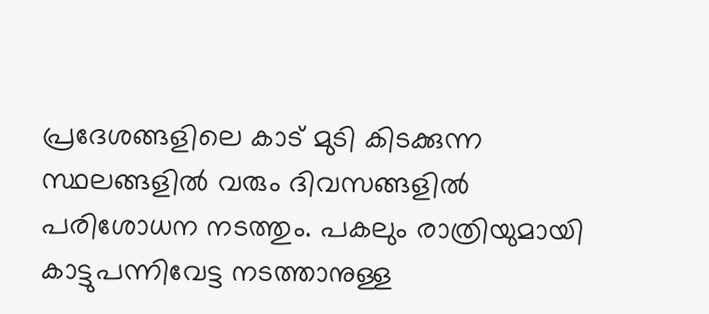പ്രദേശങ്ങളിലെ കാട് മുടി കിടക്കുന്ന സ്ഥലങ്ങളില്‍ വരും ദിവസങ്ങളില്‍ പരിശോധന നടത്തും. പകലും രാത്രിയുമായി കാട്ടുപന്നിവേട്ട നടത്താനുള്ള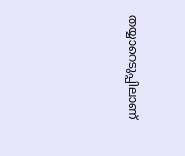തയ്യാറെടുപ്പിലാണ്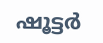ഷൂട്ടര്‍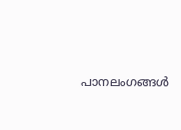പാനലംഗങ്ങള്‍